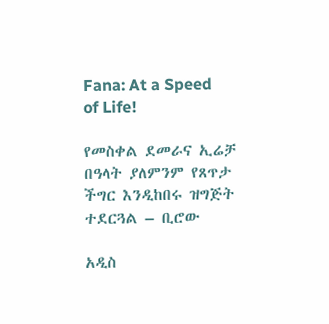Fana: At a Speed of Life!

የመስቀል ደመራና ኢሬቻ በዓላት ያለምንም የጸጥታ ችግር እንዲከበሩ ዝግጅት ተደርጓል – ቢሮው

አዲስ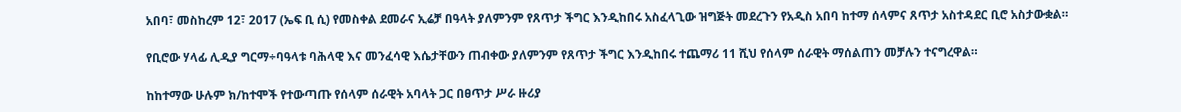አበባ፣ መስከረም 12፣ 2017 (ኤፍ ቢ ሲ) የመስቀል ደመራና ኢሬቻ በዓላት ያለምንም የጸጥታ ችግር እንዲከበሩ አስፈላጊው ዝግጅት መደረጉን የአዲስ አበባ ከተማ ሰላምና ጸጥታ አስተዳደር ቢሮ አስታውቋል።

የቢሮው ሃላፊ ሊዲያ ግርማ÷ባዓላቱ ባሕላዊ እና መንፈሳዊ እሴታቸውን ጠብቀው ያለምንም የጸጥታ ችግር እንዲከበሩ ተጨማሪ 11 ሺህ የሰላም ሰራዊት ማሰልጠን መቻሉን ተናግረዋል።

ከከተማው ሁሉም ክ/ከተሞች የተውጣጡ የሰላም ሰራዊት አባላት ጋር በፀጥታ ሥራ ዙሪያ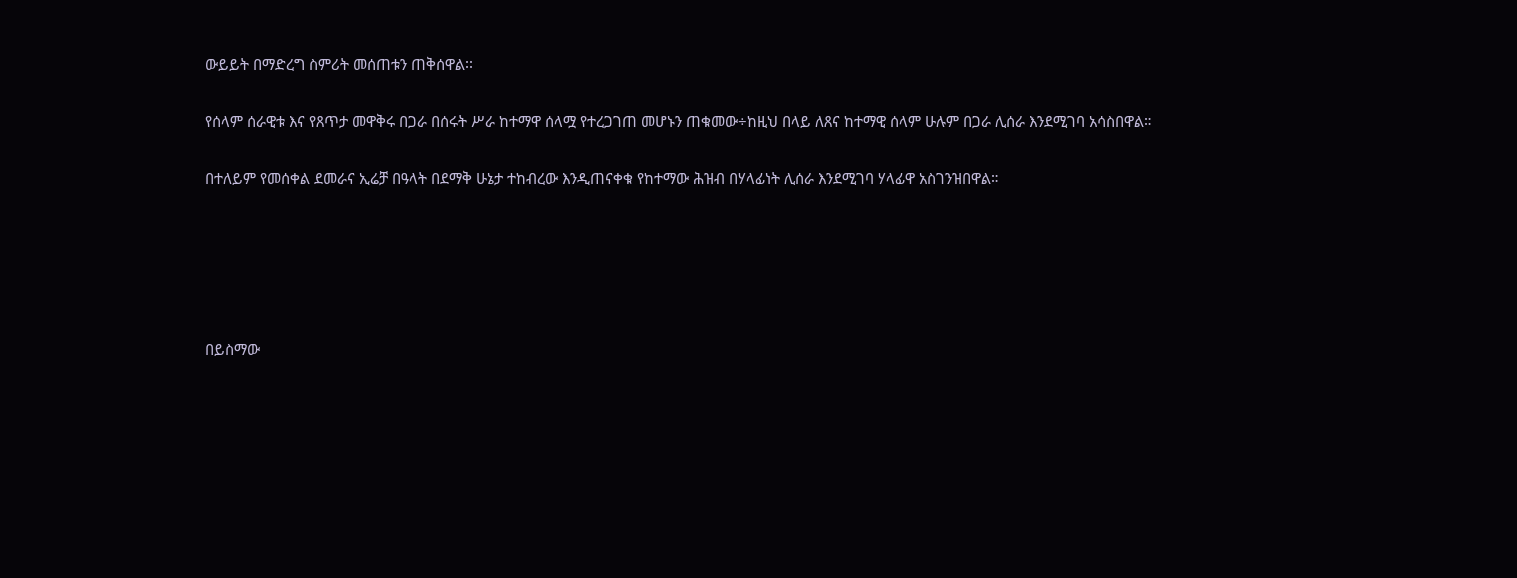ውይይት በማድረግ ስምሪት መሰጠቱን ጠቅሰዋል፡፡

የሰላም ሰራዊቱ እና የጸጥታ መዋቅሩ በጋራ በሰሩት ሥራ ከተማዋ ሰላሟ የተረጋገጠ መሆኑን ጠቁመው÷ከዚህ በላይ ለጸና ከተማዊ ሰላም ሁሉም በጋራ ሊሰራ እንደሚገባ አሳስበዋል።

በተለይም የመሰቀል ደመራና ኢሬቻ በዓላት በደማቅ ሁኔታ ተከብረው እንዲጠናቀቁ የከተማው ሕዝብ በሃላፊነት ሊሰራ እንደሚገባ ሃላፊዋ አስገንዝበዋል።





በይስማው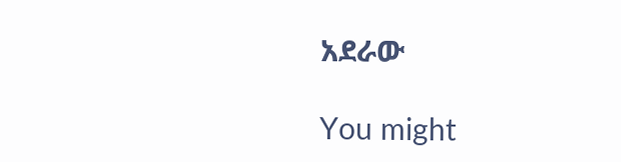አደራው

You might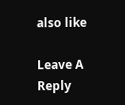also like

Leave A Reply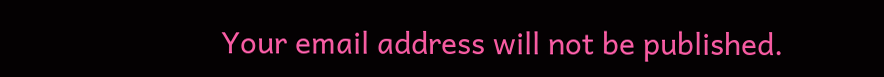Your email address will not be published.